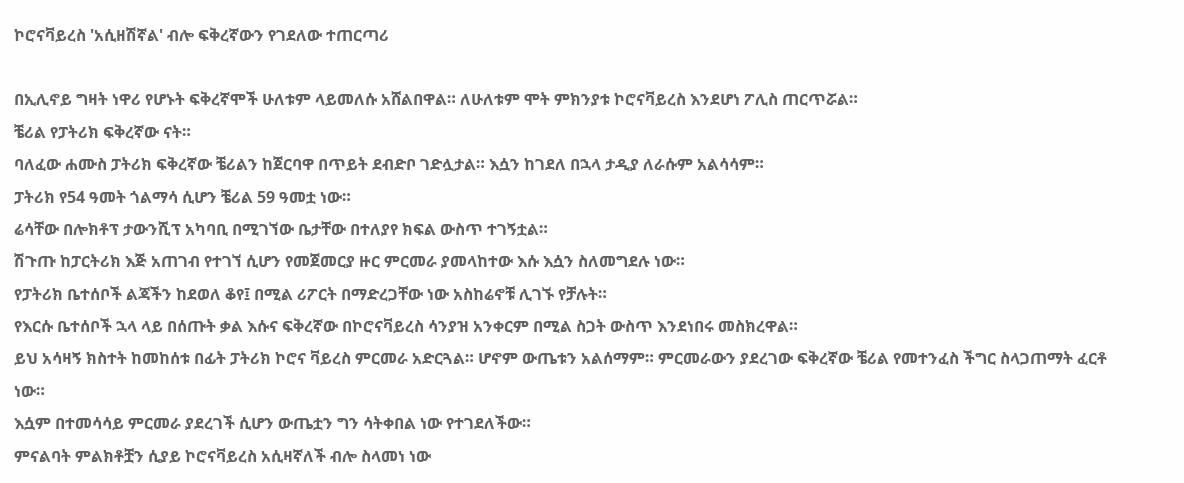ኮሮናቫይረስ 'አሲዘሽኛል' ብሎ ፍቅረኛውን የገደለው ተጠርጣሪ

በኢሊኖይ ግዛት ነዋሪ የሆኑት ፍቅረኛሞች ሁለቱም ላይመለሱ አሸልበዋል። ለሁለቱም ሞት ምክንያቱ ኮሮናቫይረስ እንደሆነ ፖሊስ ጠርጥሯል።
ቼሪል የፓትሪክ ፍቅረኛው ናት።
ባለፈው ሐሙስ ፓትሪክ ፍቅረኛው ቼሪልን ከጀርባዋ በጥይት ደብድቦ ገድሏታል። እሷን ከገደለ በኋላ ታዲያ ለራሱም አልሳሳም።
ፓትሪክ የ54 ዓመት ጎልማሳ ሲሆን ቼሪል 59 ዓመቷ ነው።
ሬሳቸው በሎክቶፕ ታውንሺፕ አካባቢ በሚገኘው ቤታቸው በተለያየ ክፍል ውስጥ ተገኝቷል።
ሽጉጡ ከፓርትሪክ እጅ አጠገብ የተገኘ ሲሆን የመጀመርያ ዙር ምርመራ ያመላከተው እሱ እሷን ስለመግደሉ ነው።
የፓትሪክ ቤተሰቦች ልጃችን ከደወለ ቆየ፤ በሚል ሪፖርት በማድረጋቸው ነው አስከሬኖቹ ሊገኙ የቻሉት።
የእርሱ ቤተሰቦች ኋላ ላይ በሰጡት ቃል እሱና ፍቅረኛው በኮሮናቫይረስ ሳንያዝ አንቀርም በሚል ስጋት ውስጥ እንደነበሩ መስክረዋል።
ይህ አሳዛኝ ክስተት ከመከሰቱ በፊት ፓትሪክ ኮሮና ቫይረስ ምርመራ አድርጓል። ሆኖም ውጤቱን አልሰማም። ምርመራውን ያደረገው ፍቅረኛው ቼሪል የመተንፈስ ችግር ስላጋጠማት ፈርቶ ነው።
እሷም በተመሳሳይ ምርመራ ያደረገች ሲሆን ውጤቷን ግን ሳትቀበል ነው የተገደለችው።
ምናልባት ምልክቶቿን ሲያይ ኮሮናቫይረስ አሲዛኛለች ብሎ ስላመነ ነው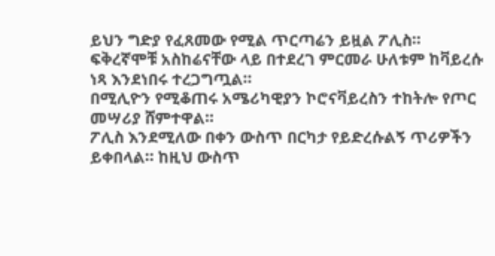ይህን ግድያ የፈጸመው የሚል ጥርጣሬን ይዟል ፖሊስ።
ፍቅረኛሞቹ አስከሬናቸው ላይ በተደረገ ምርመራ ሁለቱም ከቫይረሱ ነጻ እንደነበሩ ተረጋግጧል።
በሚሊዮን የሚቆጠሩ አሜሪካዊያን ኮሮናቫይረስን ተከትሎ የጦር መሣሪያ ሸምተዋል።
ፖሊስ እንደሚለው በቀን ውስጥ በርካታ የይድረሱልኝ ጥሪዎችን ይቀበላል። ከዚህ ውስጥ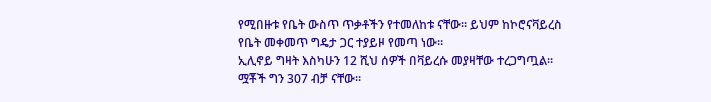የሚበዙቱ የቤት ውስጥ ጥቃቶችን የተመለከቱ ናቸው። ይህም ከኮሮናቫይረስ የቤት መቀመጥ ግዴታ ጋር ተያይዞ የመጣ ነው።
ኢሊኖይ ግዛት እስካሁን 12 ሺህ ሰዎች በቫይረሱ መያዛቸው ተረጋግጧል። ሟቾች ግን 307 ብቻ ናቸው።